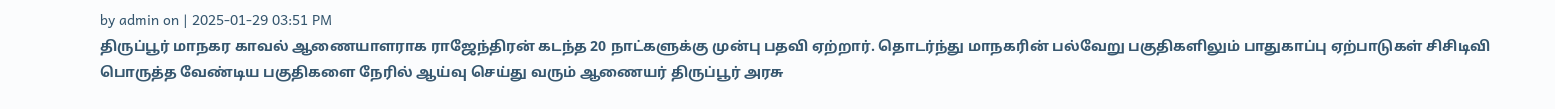by admin on | 2025-01-29 03:51 PM
திருப்பூர் மாநகர காவல் ஆணையாளராக ராஜேந்திரன் கடந்த 20 நாட்களுக்கு முன்பு பதவி ஏற்றார். தொடர்ந்து மாநகரின் பல்வேறு பகுதிகளிலும் பாதுகாப்பு ஏற்பாடுகள் சிசிடிவி பொருத்த வேண்டிய பகுதிகளை நேரில் ஆய்வு செய்து வரும் ஆணையர் திருப்பூர் அரசு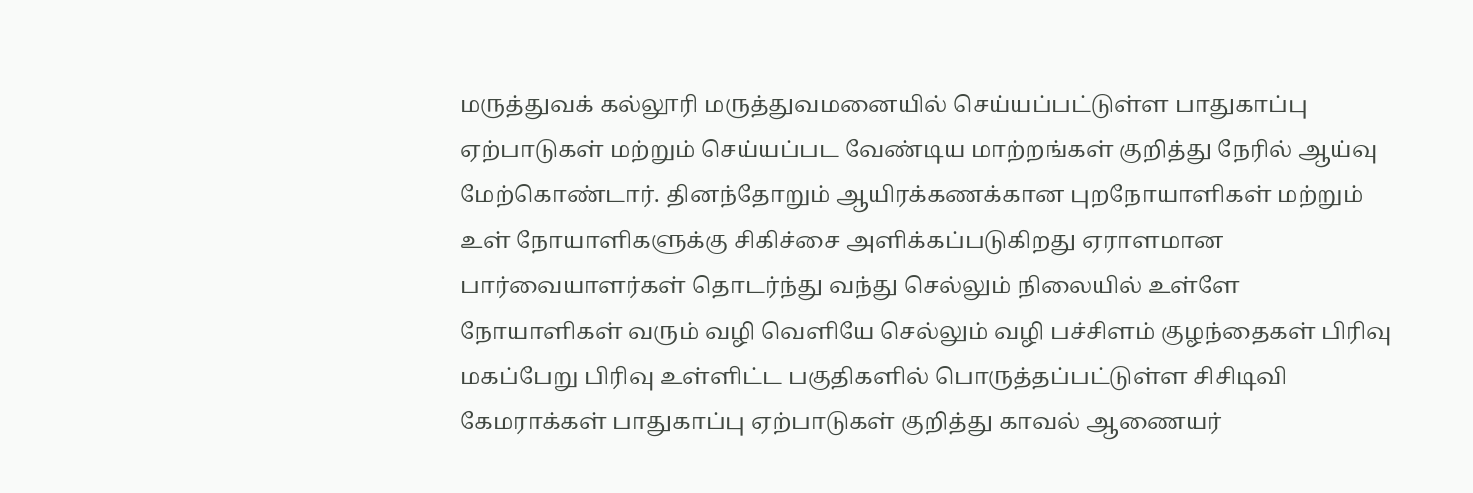மருத்துவக் கல்லூரி மருத்துவமனையில் செய்யப்பட்டுள்ள பாதுகாப்பு ஏற்பாடுகள் மற்றும் செய்யப்பட வேண்டிய மாற்றங்கள் குறித்து நேரில் ஆய்வு மேற்கொண்டார். தினந்தோறும் ஆயிரக்கணக்கான புறநோயாளிகள் மற்றும் உள் நோயாளிகளுக்கு சிகிச்சை அளிக்கப்படுகிறது ஏராளமான பார்வையாளர்கள் தொடர்ந்து வந்து செல்லும் நிலையில் உள்ளே நோயாளிகள் வரும் வழி வெளியே செல்லும் வழி பச்சிளம் குழந்தைகள் பிரிவு மகப்பேறு பிரிவு உள்ளிட்ட பகுதிகளில் பொருத்தப்பட்டுள்ள சிசிடிவி கேமராக்கள் பாதுகாப்பு ஏற்பாடுகள் குறித்து காவல் ஆணையர்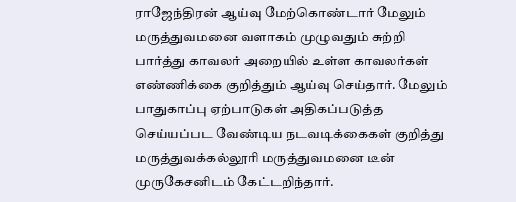ராஜேந்திரன் ஆய்வு மேற்கொண்டார் மேலும் மருத்துவமனை வளாகம் முழுவதும் சுற்றி பார்த்து காவலர் அறையில் உள்ள காவலர்கள் எண்ணிக்கை குறித்தும் ஆய்வு செய்தார். மேலும் பாதுகாப்பு ஏற்பாடுகள் அதிகப்படுத்த செய்யப்பட வேண்டிய நடவடிக்கைகள் குறித்து மருத்துவக்கல்லூரி மருத்துவமனை டீன் முருகேசனிடம் கேட்டறிந்தார்.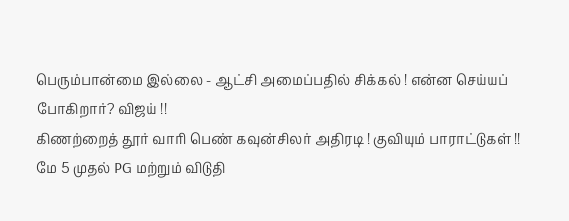பெரும்பான்மை இல்லை - ஆட்சி அமைப்பதில் சிக்கல் ! என்ன செய்யப் போகிறார்? விஜய் !!
கிணற்றைத் தூர் வாரி பெண் கவுன்சிலர் அதிரடி ! குவியும் பாராட்டுகள் !!
மே 5 முதல் PG மற்றும் விடுதி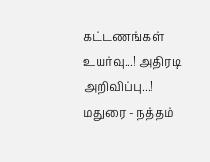கட்டணங்கள் உயர்வு...! அதிரடி அறிவிப்பு...!
மதுரை - நத்தம்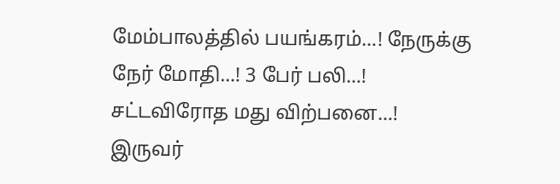மேம்பாலத்தில் பயங்கரம்...! நேருக்கு நேர் மோதி...! 3 பேர் பலி...!
சட்டவிரோத மது விற்பனை...! இருவர்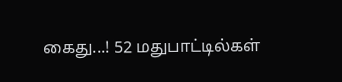கைது...! 52 மதுபாட்டில்கள்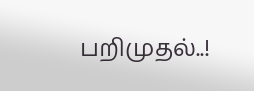பறிமுதல்..!